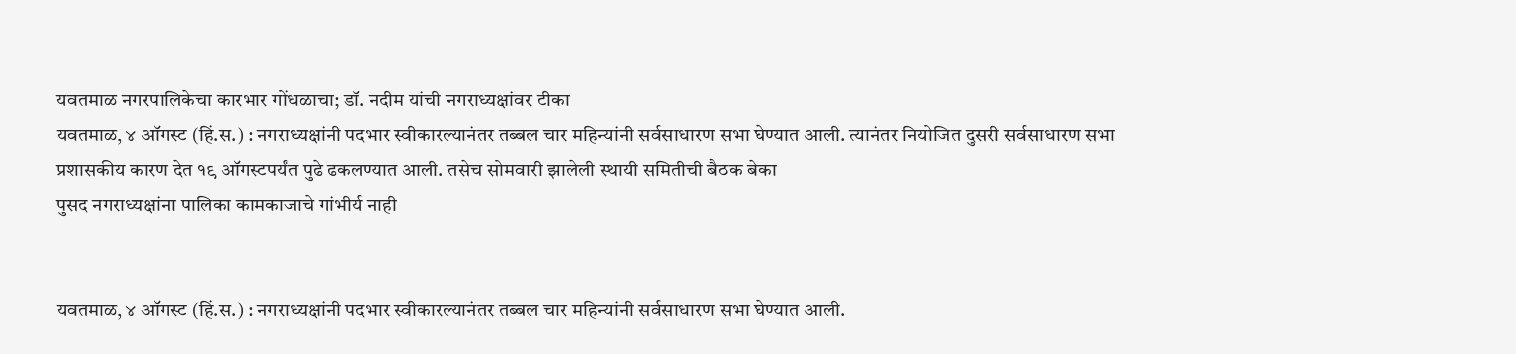यवतमाळ नगरपालिकेचा कारभार गोंधळाचा; डॉ. नदीम यांची नगराध्यक्षांवर टीका
यवतमाळ, ४ ऑगस्ट (हिं.स.) : नगराध्यक्षांनी पदभार स्वीकारल्यानंतर तब्बल चार महिन्यांनी सर्वसाधारण सभा घेण्यात आली. त्यानंतर नियोजित दुसरी सर्वसाधारण सभा प्रशासकीय कारण देत १९ ऑगस्टपर्यंत पुढे ढकलण्यात आली. तसेच सोमवारी झालेली स्थायी समितीची बैठक बेका
पुसद नगराध्यक्षांना पालिका कामकाजाचे गांभीर्य नाही


यवतमाळ, ४ ऑगस्ट (हिं.स.) : नगराध्यक्षांनी पदभार स्वीकारल्यानंतर तब्बल चार महिन्यांनी सर्वसाधारण सभा घेण्यात आली.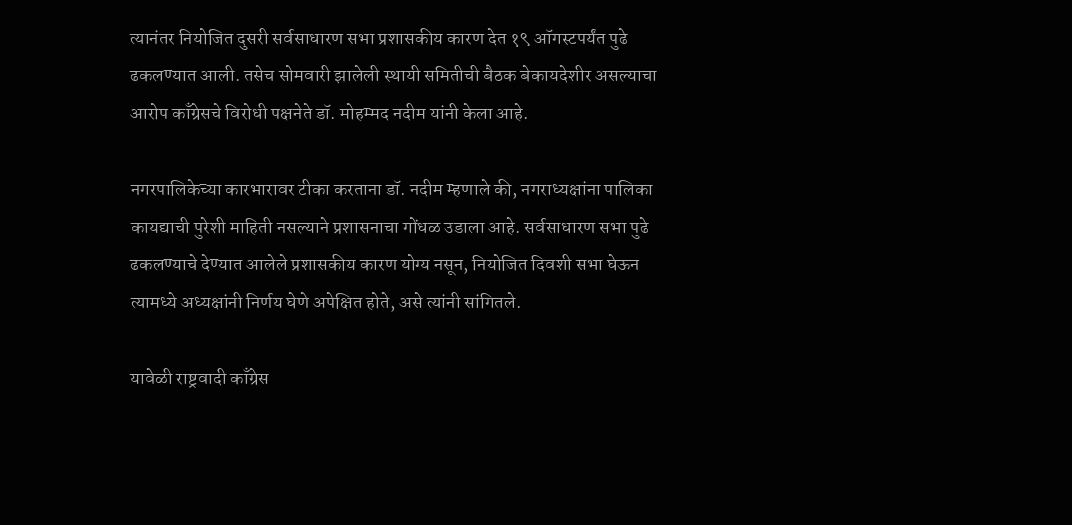त्यानंतर नियोजित दुसरी सर्वसाधारण सभा प्रशासकीय कारण देत १९ ऑगस्टपर्यंत पुढे ढकलण्यात आली. तसेच सोमवारी झालेली स्थायी समितीची बैठक बेकायदेशीर असल्याचा आरोप काँग्रेसचे विरोधी पक्षनेते डॉ. मोहम्मद नदीम यांनी केला आहे.

नगरपालिकेच्या कारभारावर टीका करताना डॉ. नदीम म्हणाले की, नगराध्यक्षांना पालिका कायद्याची पुरेशी माहिती नसल्याने प्रशासनाचा गोंधळ उडाला आहे. सर्वसाधारण सभा पुढे ढकलण्याचे देण्यात आलेले प्रशासकीय कारण योग्य नसून, नियोजित दिवशी सभा घेऊन त्यामध्ये अध्यक्षांनी निर्णय घेणे अपेक्षित होते, असे त्यांनी सांगितले.

यावेळी राष्ट्रवादी काँग्रेस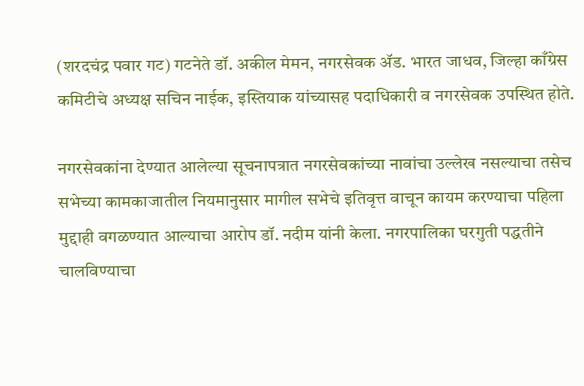(शरदचंद्र पवार गट) गटनेते डॉ. अकील मेमन, नगरसेवक ॲड. भारत जाधव, जिल्हा काँग्रेस कमिटीचे अध्यक्ष सचिन नाईक, इस्तियाक यांच्यासह पदाधिकारी व नगरसेवक उपस्थित होते.

नगरसेवकांना देण्यात आलेल्या सूचनापत्रात नगरसेवकांच्या नावांचा उल्लेख नसल्याचा तसेच सभेच्या कामकाजातील नियमानुसार मागील सभेचे इतिवृत्त वाचून कायम करण्याचा पहिला मुद्दाही वगळण्यात आल्याचा आरोप डॉ. नदीम यांनी केला. नगरपालिका घरगुती पद्धतीने चालविण्याचा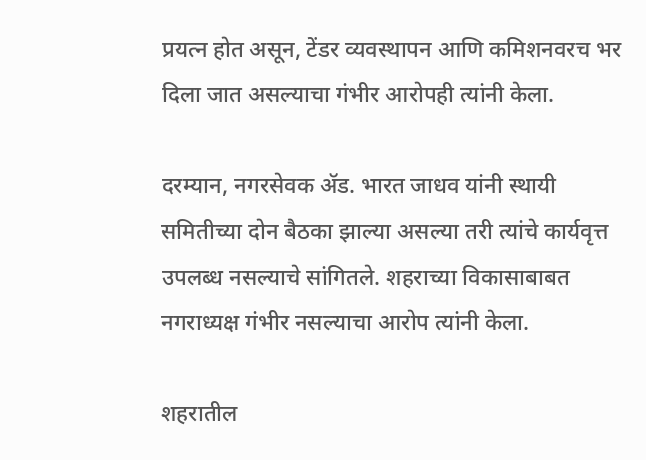प्रयत्न होत असून, टेंडर व्यवस्थापन आणि कमिशनवरच भर दिला जात असल्याचा गंभीर आरोपही त्यांनी केला.

दरम्यान, नगरसेवक ॲड. भारत जाधव यांनी स्थायी समितीच्या दोन बैठका झाल्या असल्या तरी त्यांचे कार्यवृत्त उपलब्ध नसल्याचे सांगितले. शहराच्या विकासाबाबत नगराध्यक्ष गंभीर नसल्याचा आरोप त्यांनी केला.

शहरातील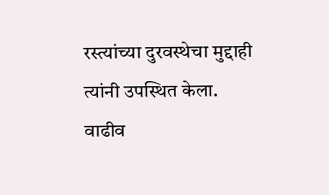रस्त्यांच्या दुरवस्थेचा मुद्दाही त्यांनी उपस्थित केला. वाढीव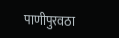पाणीपुरवठा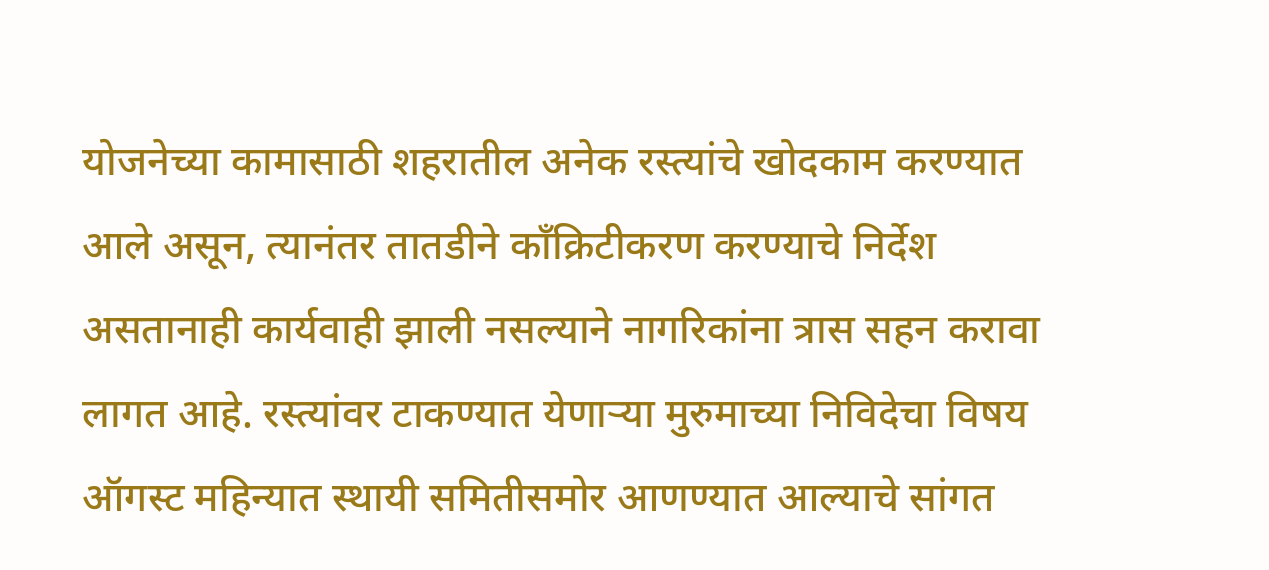योजनेच्या कामासाठी शहरातील अनेक रस्त्यांचे खोदकाम करण्यात आले असून, त्यानंतर तातडीने काँक्रिटीकरण करण्याचे निर्देश असतानाही कार्यवाही झाली नसल्याने नागरिकांना त्रास सहन करावा लागत आहे. रस्त्यांवर टाकण्यात येणाऱ्या मुरुमाच्या निविदेचा विषय ऑगस्ट महिन्यात स्थायी समितीसमोर आणण्यात आल्याचे सांगत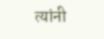त्यांनी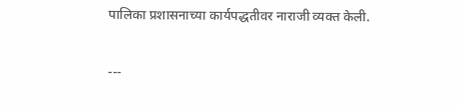पालिका प्रशासनाच्या कार्यपद्धतीवर नाराजी व्यक्त केली.

---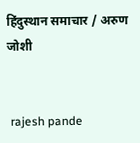हिंदुस्थान समाचार / अरुण जोशी


 rajesh pande